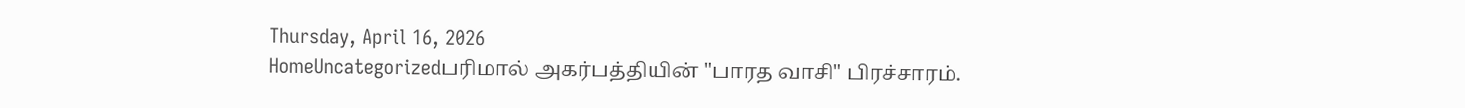Thursday, April 16, 2026
HomeUncategorizedபரிமால் அகர்பத்தியின் "பாரத வாசி" பிரச்சாரம்.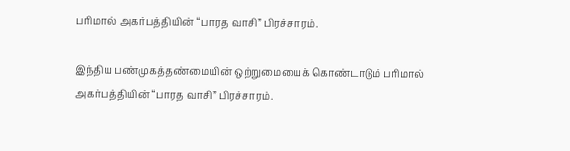பரிமால் அகர்பத்தியின் “பாரத வாசி” பிரச்சாரம்.

இந்திய பண்முகத்தண்மையின் ஒற்றுமையைக் கொண்டாடும் பரிமால் அகர்பத்தியின் “பாரத வாசி” பிரச்சாரம்.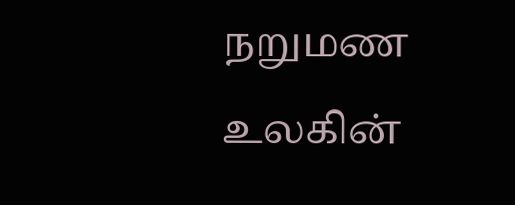நறுமண உலகின்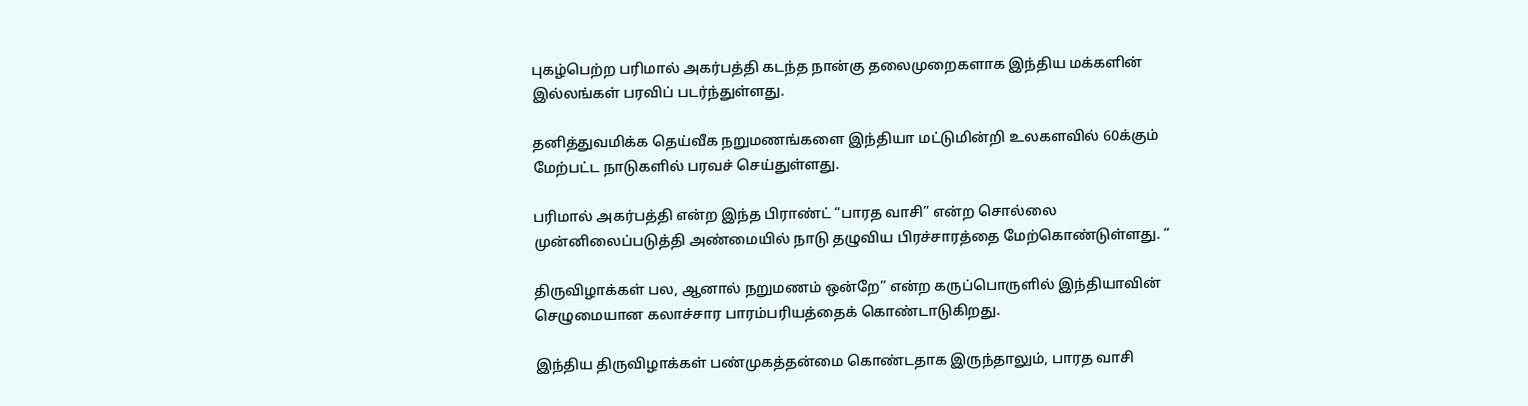புகழ்பெற்ற பரிமால் அகர்பத்தி கடந்த நான்கு தலைமுறைகளாக இந்திய மக்களின் இல்லங்கள் பரவிப் படர்ந்துள்ளது.

தனித்துவமிக்க தெய்வீக நறுமணங்களை இந்தியா மட்டுமின்றி உலகளவில் 60க்கும் மேற்பட்ட நாடுகளில் பரவச் செய்துள்ளது.

பரிமால் அகர்பத்தி என்ற இந்த பிராண்ட் “பாரத வாசி” என்ற சொல்லை முன்னிலைப்படுத்தி அண்மையில் நாடு தழுவிய பிரச்சாரத்தை மேற்கொண்டுள்ளது. “

திருவிழாக்கள் பல, ஆனால் நறுமணம் ஒன்றே” என்ற கருப்பொருளில் இந்தியாவின் செழுமையான கலாச்சார பாரம்பரியத்தைக் கொண்டாடுகிறது.

இந்திய திருவிழாக்கள் பண்முகத்தன்மை கொண்டதாக இருந்தாலும், பாரத வாசி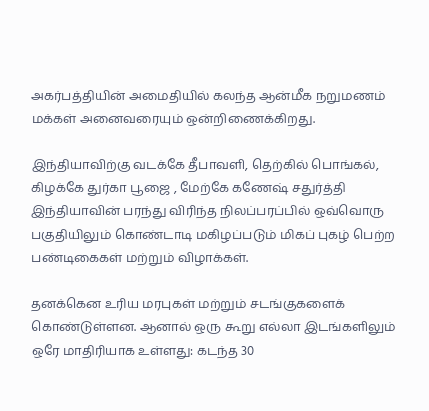அகர்பத்தியின் அமைதியில் கலந்த ஆன்மீக நறுமணம் மக்கள் அனைவரையும் ஒன்றிணைக்கிறது.

இந்தியாவிற்கு வடக்கே தீபாவளி, தெற்கில் பொங்கல், கிழக்கே துர்கா பூஜை , மேற்கே கணேஷ் சதுர்த்தி இந்தியாவின் பரந்து விரிந்த நிலப்பரப்பில் ஒவ்வொரு பகுதியிலும் கொண்டாடி மகிழப்படும் மிகப் புகழ் பெற்ற பண்டிகைகள் மற்றும் விழாக்கள்.

தனக்கென உரிய மரபுகள் மற்றும் சடங்குகளைக் கொண்டுள்ளன. ஆனால் ஒரு கூறு எல்லா இடங்களிலும் ஒரே மாதிரியாக உள்ளது: கடந்த 30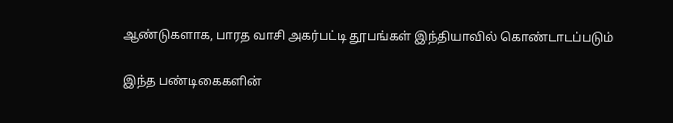ஆண்டுகளாக, பாரத வாசி அகர்பட்டி தூபங்கள் இந்தியாவில் கொண்டாடப்படும்

இந்த பண்டிகைகளின்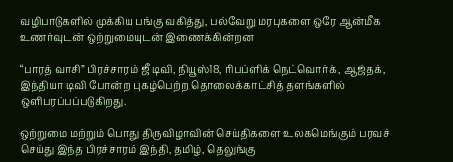வழிபாடுகளில் முக்கிய பங்கு வகித்து, பல்வேறு மரபுகளை ஒரே ஆன்மீக உணர்வுடன் ஒற்றுமையுடன் இணைக்கின்றன

“பாரத் வாசி” பிரச்சாரம் ஜீ டிவி, நியூஸ்18, ரிபப்ளிக் நெட்வொர்க், ஆஜ்தக், இந்தியா டிவி போன்ற புகழ்பெற்ற தொலைக்காட்சித் தளங்களில் ஒளிபரப்பப்படுகிறது.

ஒற்றுமை மற்றும் பொது திருவிழாவின் செய்திகளை உலகமெங்கும் பரவச் செய்து இந்த பிரச்சாரம் இந்தி, தமிழ், தெலுங்கு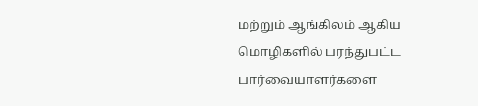மற்றும் ஆங்கிலம் ஆகிய மொழிகளில் பரந்துபட்ட பார்வையாளர்களை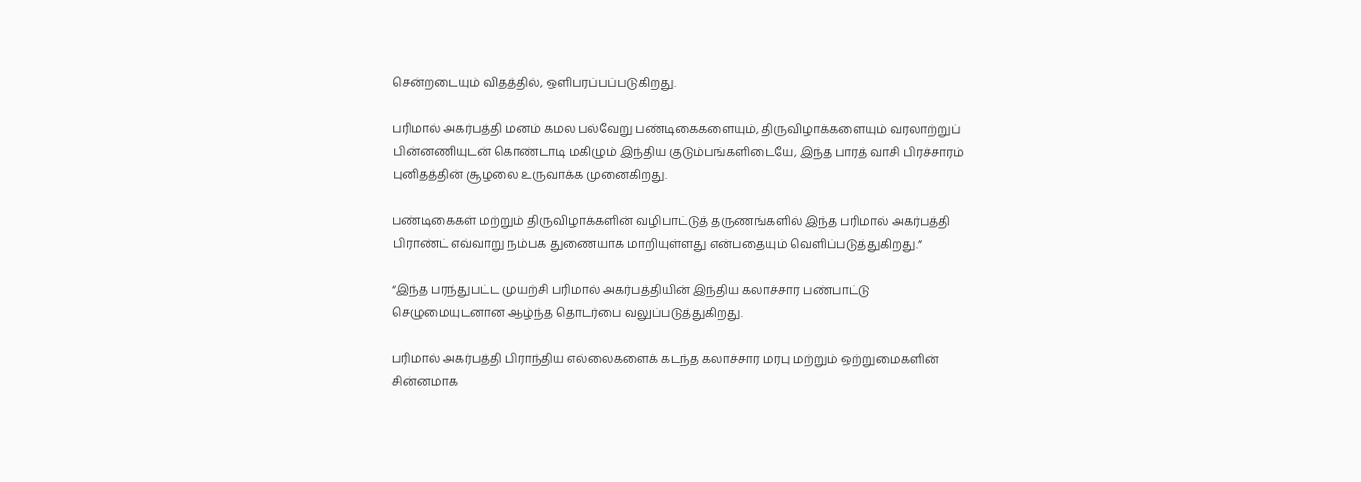சென்றடையும் விதத்தில், ஒளிபரப்பப்படுகிறது.

பரிமால் அகர்பத்தி மனம் கமல பல்வேறு பண்டிகைகளையும், திருவிழாக்களையும் வரலாற்றுப் பின்னணியுடன் கொண்டாடி மகிழும் இந்திய குடும்பங்களிடையே, இந்த பாரத் வாசி பிரச்சாரம் புனிதத்தின் சூழலை உருவாக்க முனைகிறது.

பண்டிகைகள் மற்றும் திருவிழாக்களின் வழிபாட்டுத் தருணங்களில் இந்த பரிமால் அகர்பத்தி பிராண்ட் எவ்வாறு நம்பக துணையாக மாறியுள்ளது என்பதையும் வெளிப்படுத்துகிறது.”

“இந்த பரந்துபட்ட முயற்சி பரிமால் அகர்பத்தியின் இந்திய கலாச்சார பண்பாட்டு செழுமையுடனான ஆழ்ந்த தொடர்பை வலுப்படுத்துகிறது.

பரிமால் அகர்பத்தி பிராந்திய எல்லைகளைக் கடந்த கலாச்சார மரபு மற்றும் ஒற்றுமைகளின் சின்னமாக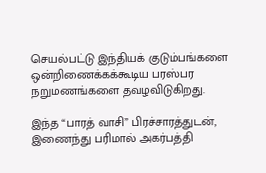செயல்பட்டு இந்தியக் குடும்பங்களை ஒன்றிணைக்கக்கூடிய பரஸ்பர நறுமணங்களை தவழவிடுகிறது.

இந்த “பாரத் வாசி” பிரச்சாரத்துடன், இணைந்து பரிமால் அகர்பத்தி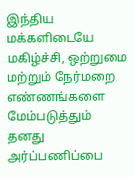இந்திய மக்களிடையே மகிழ்ச்சி, ஒற்றுமை மற்றும் நேர்மறை எண்ணங்களை மேம்படுத்தும் தனது அர்ப்பணிப்பை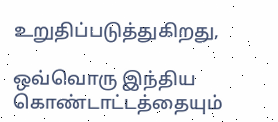உறுதிப்படுத்துகிறது,

ஒவ்வொரு இந்திய கொண்டாட்டத்தையும்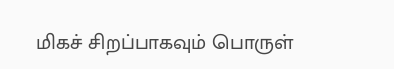மிகச் சிறப்பாகவும் பொருள்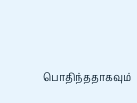பொதிந்ததாகவும்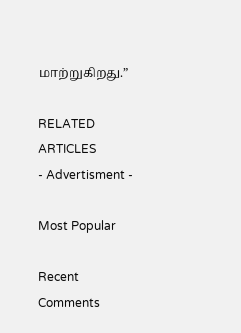மாற்றுகிறது.”

RELATED ARTICLES
- Advertisment -

Most Popular

Recent Comments